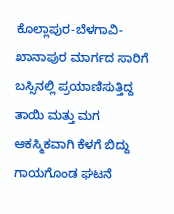ಕೊಲ್ಲಾಪುರ-ಬೆಳಗಾವಿ-ಖಾನಾಪುರ ಮಾರ್ಗದ ಸಾರಿಗೆ ಬಸ್ಸಿನಲ್ಲಿ ಪ್ರಯಾಣಿಸುತ್ತಿದ್ದ ತಾಯಿ ಮತ್ತು ಮಗ ಆಕಸ್ಮಿಕವಾಗಿ ಕೆಳಗೆ ಬಿದ್ದು ಗಾಯಗೊಂಡ ಘಟನೆ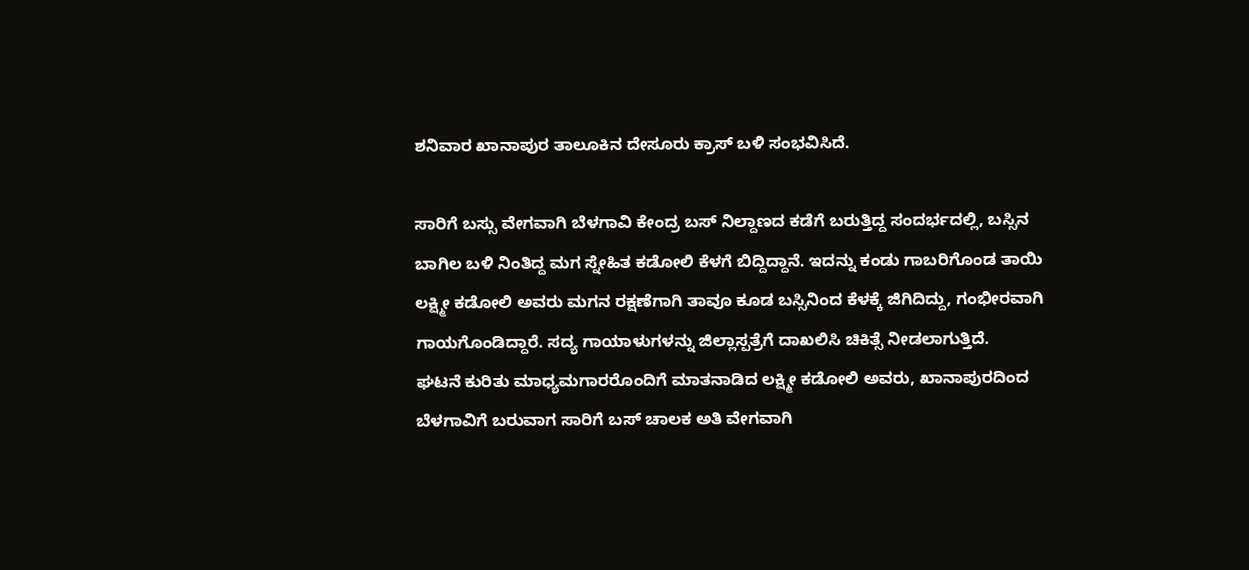ಶನಿವಾರ ಖಾನಾಪುರ ತಾಲೂಕಿನ ದೇಸೂರು ಕ್ರಾಸ್ ಬಳಿ ಸಂಭವಿಸಿದೆ.

ಸಾರಿಗೆ ಬಸ್ಸು ವೇಗವಾಗಿ ಬೆಳಗಾವಿ ಕೇಂದ್ರ ಬಸ್ ನಿಲ್ದಾಣದ ಕಡೆಗೆ ಬರುತ್ತಿದ್ದ ಸಂದರ್ಭದಲ್ಲಿ, ಬಸ್ಸಿನ ಬಾಗಿಲ ಬಳಿ ನಿಂತಿದ್ದ ಮಗ ಸ್ನೇಹಿತ ಕಡೋಲಿ ಕೆಳಗೆ ಬಿದ್ದಿದ್ದಾನೆ. ಇದನ್ನು ಕಂಡು ಗಾಬರಿಗೊಂಡ ತಾಯಿ ಲಕ್ಷ್ಮೀ ಕಡೋಲಿ ಅವರು ಮಗನ ರಕ್ಷಣೆಗಾಗಿ ತಾವೂ ಕೂಡ ಬಸ್ಸಿನಿಂದ ಕೆಳಕ್ಕೆ ಜಿಗಿದಿದ್ದು, ಗಂಭೀರವಾಗಿ ಗಾಯಗೊಂಡಿದ್ದಾರೆ. ಸದ್ಯ ಗಾಯಾಳುಗಳನ್ನು ಜಿಲ್ಲಾಸ್ಪತ್ರೆಗೆ ದಾಖಲಿಸಿ ಚಿಕಿತ್ಸೆ ನೀಡಲಾಗುತ್ತಿದೆ.
ಘಟನೆ ಕುರಿತು ಮಾಧ್ಯಮಗಾರರೊಂದಿಗೆ ಮಾತನಾಡಿದ ಲಕ್ಷ್ಮೀ ಕಡೋಲಿ ಅವರು, ಖಾನಾಪುರದಿಂದ ಬೆಳಗಾವಿಗೆ ಬರುವಾಗ ಸಾರಿಗೆ ಬಸ್ ಚಾಲಕ ಅತಿ ವೇಗವಾಗಿ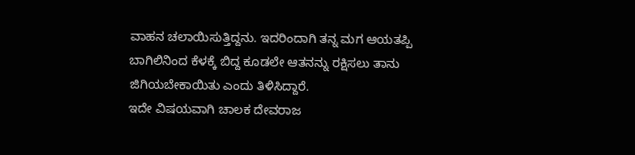ವಾಹನ ಚಲಾಯಿಸುತ್ತಿದ್ದನು. ಇದರಿಂದಾಗಿ ತನ್ನ ಮಗ ಆಯತಪ್ಪಿ ಬಾಗಿಲಿನಿಂದ ಕೆಳಕ್ಕೆ ಬಿದ್ದ ಕೂಡಲೇ ಆತನನ್ನು ರಕ್ಷಿಸಲು ತಾನು ಜಿಗಿಯಬೇಕಾಯಿತು ಎಂದು ತಿಳಿಸಿದ್ದಾರೆ.
ಇದೇ ವಿಷಯವಾಗಿ ಚಾಲಕ ದೇವರಾಜ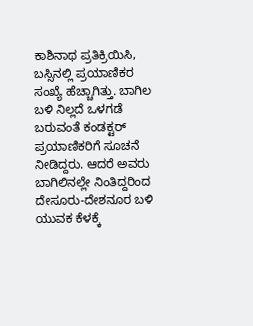ಕಾಶಿನಾಥ ಪ್ರತಿಕ್ರಿಯಿಸಿ, ಬಸ್ಸಿನಲ್ಲಿ ಪ್ರಯಾಣಿಕರ ಸಂಖ್ಯೆ ಹೆಚ್ಚಾಗಿತ್ತು. ಬಾಗಿಲ ಬಳಿ ನಿಲ್ಲದೆ ಒಳಗಡೆ ಬರುವಂತೆ ಕಂಡಕ್ಟರ್ ಪ್ರಯಾಣಿಕರಿಗೆ ಸೂಚನೆ ನೀಡಿದ್ದರು. ಆದರೆ ಅವರು ಬಾಗಿಲಿನಲ್ಲೇ ನಿಂತಿದ್ದರಿಂದ ದೇಸೂರು-ದೇಶನೂರ ಬಳಿ ಯುವಕ ಕೆಳಕ್ಕೆ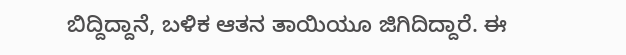ಬಿದ್ದಿದ್ದಾನೆ, ಬಳಿಕ ಆತನ ತಾಯಿಯೂ ಜಿಗಿದಿದ್ದಾರೆ. ಈ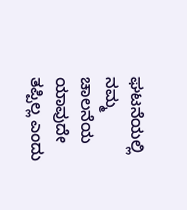ಘಟನೆಯಲ್ಲಿ ನಮ್ಮ ಚಾಲನೆಯ ಯಾವುದೇ ತಪ್ಪಿಲ್ಲ ಎಂದು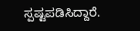ಸ್ಪಷ್ಟಪಡಿಸಿದ್ದಾರೆ.